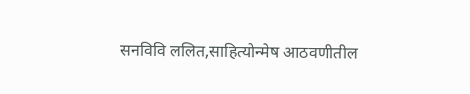सनविवि ललित,साहित्योन्मेष आठवणीतील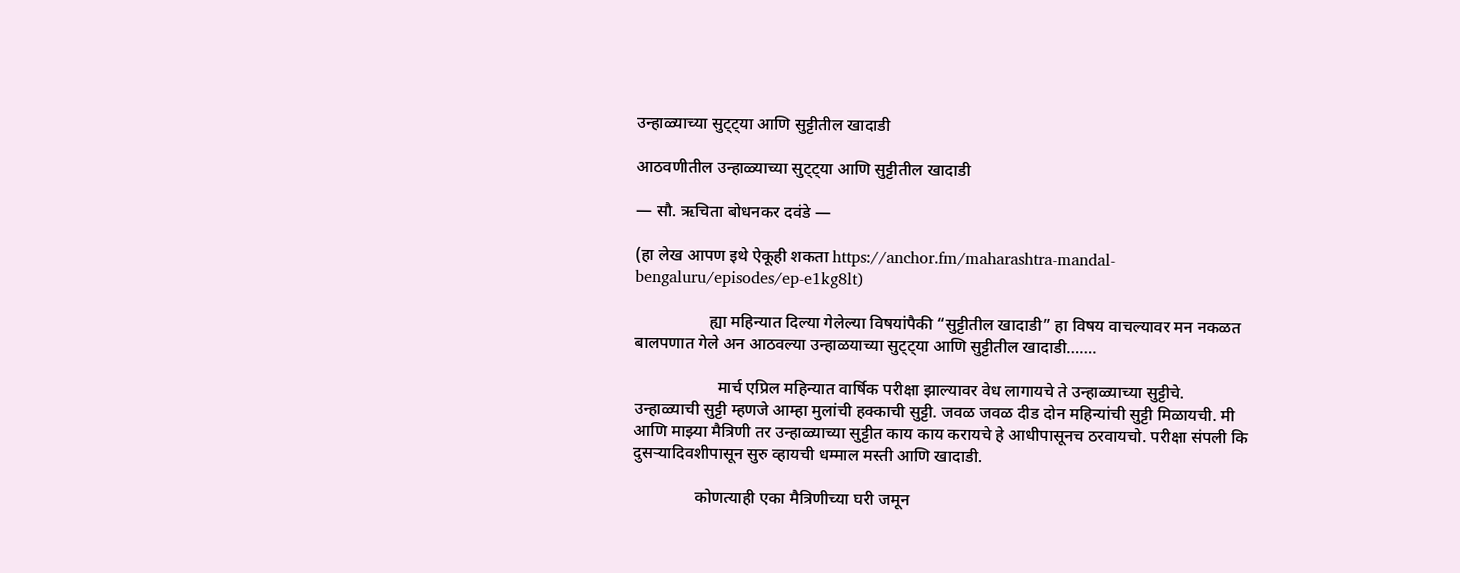उन्हाळ्याच्या सुट्ट्या आणि सुट्टीतील खादाडी

आठवणीतील उन्हाळ्याच्या सुट्ट्या आणि सुट्टीतील खादाडी

— सौ. ऋचिता बोधनकर दवंडे —

(हा लेख आपण इथे ऐकूही शकता https://anchor.fm/maharashtra-mandal-bengaluru/episodes/ep-e1kg8lt)

                  ह्या महिन्यात दिल्या गेलेल्या विषयांपैकी “सुट्टीतील खादाडी” हा विषय वाचल्यावर मन नकळत बालपणात गेले अन आठवल्या उन्हाळयाच्या सुट्ट्या आणि सुट्टीतील खादाडी…….

                    मार्च एप्रिल महिन्यात वार्षिक परीक्षा झाल्यावर वेध लागायचे ते उन्हाळ्याच्या सुट्टीचे. उन्हाळ्याची सुट्टी म्हणजे आम्हा मुलांची हक्काची सुट्टी. जवळ जवळ दीड दोन महिन्यांची सुट्टी मिळायची. मी आणि माझ्या मैत्रिणी तर उन्हाळ्याच्या सुट्टीत काय काय करायचे हे आधीपासूनच ठरवायचो. परीक्षा संपली कि दुसऱ्यादिवशीपासून सुरु व्हायची धम्माल मस्ती आणि खादाडी.

               कोणत्याही एका मैत्रिणीच्या घरी जमून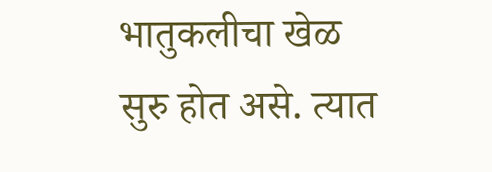भातुकलीचा खेळ सुरु होत असे. त्यात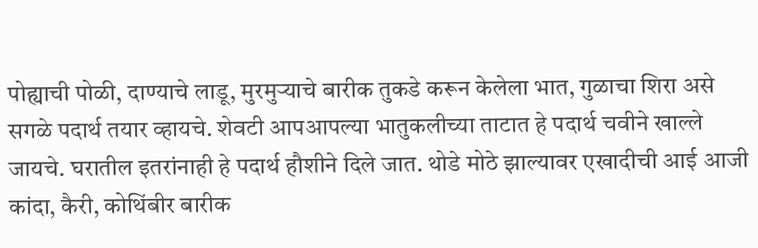पोह्याची पोळी, दाण्याचे लाडू, मुरमुऱ्याचे बारीक तुकडे करून केलेला भात, गुळाचा शिरा असे सगळे पदार्थ तयार व्हायचे. शेवटी आपआपल्या भातुकलीच्या ताटात हे पदार्थ चवीने खाल्ले जायचे. घरातील इतरांनाही हे पदार्थ हौशीने दिले जात. थोडे मोठे झाल्यावर एखादीची आई आजी कांदा, कैरी, कोथिंबीर बारीक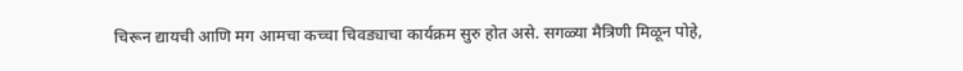चिरून द्यायची आणि मग आमचा कच्चा चिवड्याचा कार्यक्रम सुरु होत असे. सगळ्या मैत्रिणी मिळून पोहे,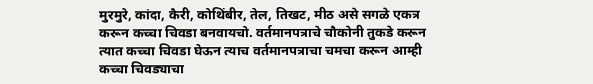मुरमुरे, कांदा, कैरी, कोथिंबीर, तेल, तिखट, मीठ असे सगळे एकत्र करून कच्चा चिवडा बनवायचो. वर्तमानपत्राचे चौकोनी तुकडे करून त्यात कच्चा चिवडा घेऊन त्याच वर्तमानपत्राचा चमचा करून आम्ही कच्चा चिवड्याचा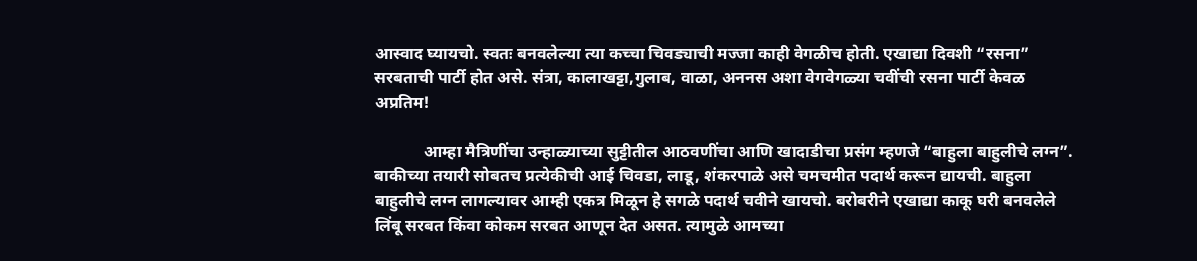आस्वाद घ्यायचो. स्वतः बनवलेल्या त्या कच्चा चिवड्याची मज्जा काही वेगळीच होती. एखाद्या दिवशी “रसना” सरबताची पार्टी होत असे. संत्रा, कालाखट्टा,गुलाब, वाळा, अननस अशा वेगवेगळ्या चवींची रसना पार्टी केवळ अप्रतिम!

            आम्हा मैत्रिणींचा उन्हाळ्याच्या सुट्टीतील आठवणींचा आणि खादाडीचा प्रसंग म्हणजे “बाहुला बाहुलीचे लग्न”. बाकीच्या तयारी सोबतच प्रत्येकीची आई चिवडा, लाडू, शंकरपाळे असे चमचमीत पदार्थ करून द्यायची. बाहुला बाहुलीचे लग्न लागल्यावर आम्ही एकत्र मिळून हे सगळे पदार्थ चवीने खायचो. बरोबरीने एखाद्या काकू घरी बनवलेले लिंबू सरबत किंवा कोकम सरबत आणून देत असत. त्यामुळे आमच्या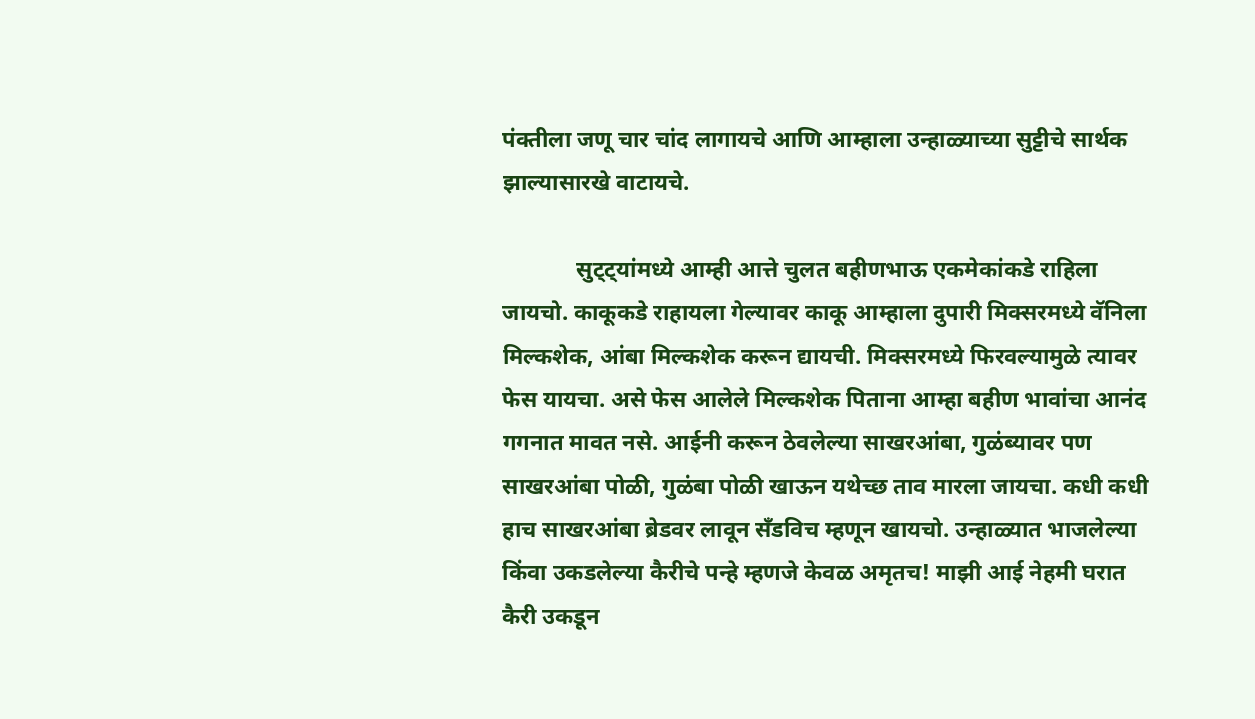पंक्तीला जणू चार चांद लागायचे आणि आम्हाला उन्हाळ्याच्या सुट्टीचे सार्थक झाल्यासारखे वाटायचे.

             सुट्ट्यांमध्ये आम्ही आत्ते चुलत बहीणभाऊ एकमेकांकडे राहिला जायचो. काकूकडे राहायला गेल्यावर काकू आम्हाला दुपारी मिक्सरमध्ये वॅनिला मिल्कशेक, आंबा मिल्कशेक करून द्यायची. मिक्सरमध्ये फिरवल्यामुळे त्यावर फेस यायचा. असे फेस आलेले मिल्कशेक पिताना आम्हा बहीण भावांचा आनंद गगनात मावत नसे. आईनी करून ठेवलेल्या साखरआंबा, गुळंब्यावर पण साखरआंबा पोळी, गुळंबा पोळी खाऊन यथेच्छ ताव मारला जायचा. कधी कधी हाच साखरआंबा ब्रेडवर लावून सँडविच म्हणून खायचो. उन्हाळ्यात भाजलेल्या किंवा उकडलेल्या कैरीचे पन्हे म्हणजे केवळ अमृतच! माझी आई नेहमी घरात कैरी उकडून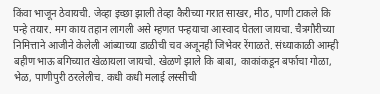किंवा भाजून ठेवायची. जेव्हा इच्छा झाली तेव्हा कैरीच्या गरात साखर, मीठ, पाणी टाकले कि पन्हे तयार. मग काय तहान लागली असे म्हणत पन्हयाचा आस्वाद घेतला जायचा. चैत्रगौरीच्या निमित्ताने आजीने केलेली आंब्याच्या डाळीची चव अजूनही जिभेवर रेंगाळते. संध्याकाळी आम्ही बहीण भाऊ बगिच्यात खेळायला जायचो. खेळणे झाले कि बाबा, काकांकडून बर्फाचा गोळा, भेळ, पाणीपुरी ठरलेलीच. कधी कधी मलाई लस्सीची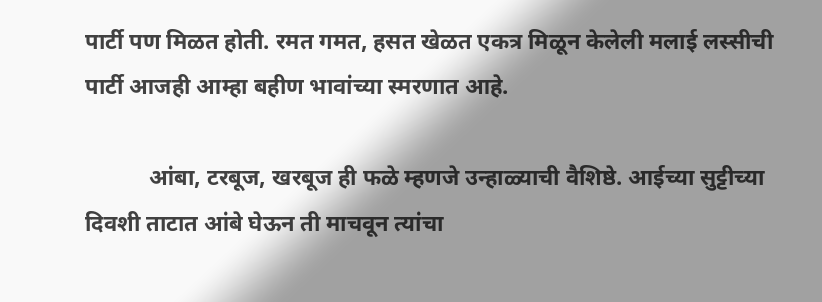पार्टी पण मिळत होती. रमत गमत, हसत खेळत एकत्र मिळून केलेली मलाई लस्सीची पार्टी आजही आम्हा बहीण भावांच्या स्मरणात आहे.

           आंबा, टरबूज, खरबूज ही फळे म्हणजे उन्हाळ्याची वैशिष्ठे. आईच्या सुट्टीच्या दिवशी ताटात आंबे घेऊन ती माचवून त्यांचा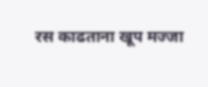रस काढताना खूप मज्जा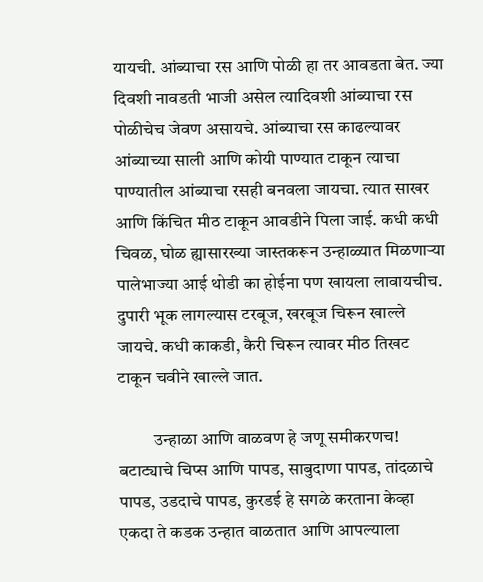यायची. आंब्याचा रस आणि पोळी हा तर आवडता बेत. ज्या दिवशी नावडती भाजी असेल त्यादिवशी आंब्याचा रस पोळीचेच जेवण असायचे. आंब्याचा रस काढल्यावर आंब्याच्या साली आणि कोयी पाण्यात टाकून त्याचा पाण्यातील आंब्याचा रसही बनवला जायचा. त्यात साखर आणि किंचित मीठ टाकून आवडीने पिला जाई. कधी कधी चिवळ, घोळ ह्यासारख्या जास्तकरून उन्हाळ्यात मिळणाऱ्या पालेभाज्या आई थोडी का होईना पण खायला लावायचीच. दुपारी भूक लागल्यास टरबूज, खरबूज चिरून खाल्ले जायचे. कधी काकडी, कैरी चिरून त्यावर मीठ तिखट टाकून चवीने खाल्ले जात.

          उन्हाळा आणि वाळवण हे जणू समीकरणच! बटाट्याचे चिप्स आणि पापड, साबुदाणा पापड, तांदळाचे पापड, उडदाचे पापड, कुरडई हे सगळे करताना केव्हा एकदा ते कडक उन्हात वाळतात आणि आपल्याला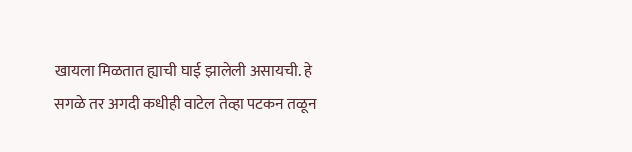खायला मिळतात ह्याची घाई झालेली असायची. हे सगळे तर अगदी कधीही वाटेल तेव्हा पटकन तळून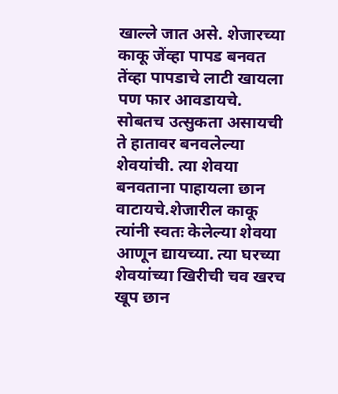खाल्ले जात असे. शेजारच्या काकू जेंव्हा पापड बनवत तेंव्हा पापडाचे लाटी खायला पण फार आवडायचे. सोबतच उत्सुकता असायची ते हातावर बनवलेल्या शेवयांची. त्या शेवया बनवताना पाहायला छान वाटायचे.शेजारील काकू त्यांनी स्वतः केलेल्या शेवया आणून द्यायच्या. त्या घरच्या शेवयांच्या खिरीची चव खरच खूप छान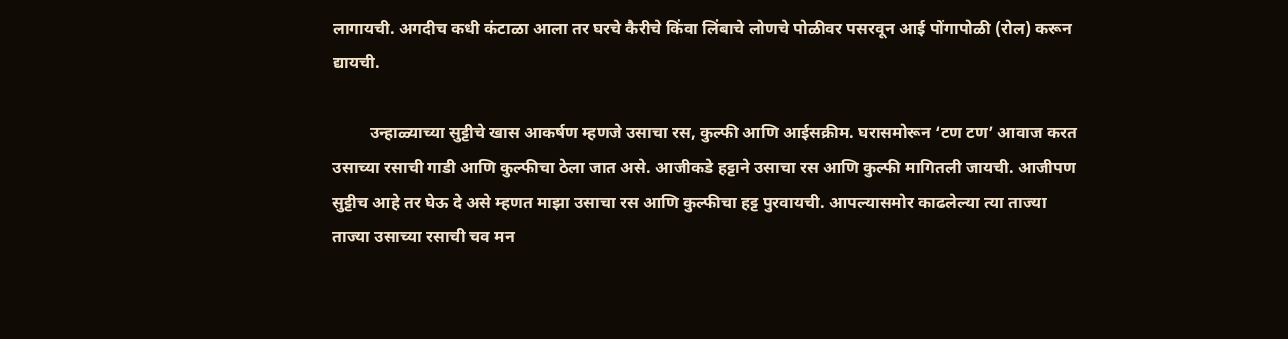लागायची. अगदीच कधी कंटाळा आला तर घरचे कैरीचे किंवा लिंबाचे लोणचे पोळीवर पसरवून आई पोंगापोळी (रोल) करून द्यायची.

         उन्हाळ्याच्या सुट्टीचे खास आकर्षण म्हणजे उसाचा रस, कुल्फी आणि आईसक्रीम. घरासमोरून ‘टण टण’ आवाज करत उसाच्या रसाची गाडी आणि कुल्फीचा ठेला जात असे. आजीकडे हट्टाने उसाचा रस आणि कुल्फी मागितली जायची. आजीपण सुट्टीच आहे तर घेऊ दे असे म्हणत माझा उसाचा रस आणि कुल्फीचा हट्ट पुरवायची. आपल्यासमोर काढलेल्या त्या ताज्या ताज्या उसाच्या रसाची चव मन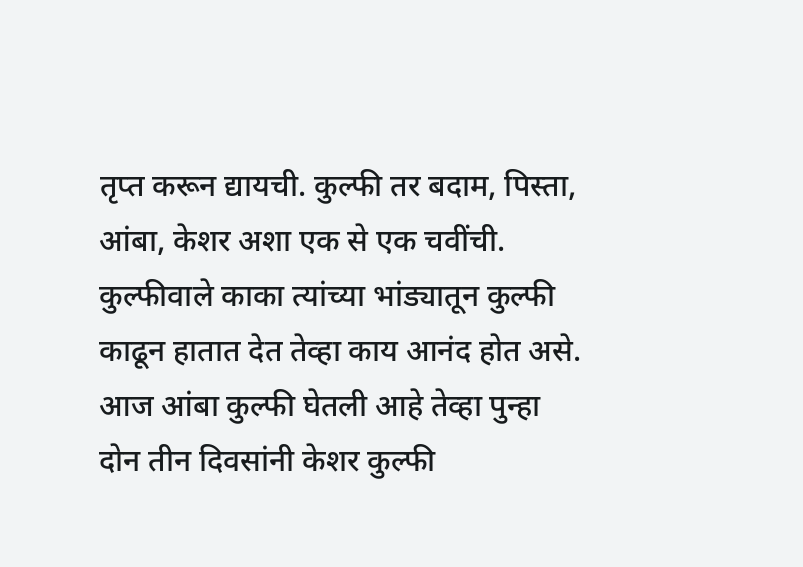तृप्त करून द्यायची. कुल्फी तर बदाम, पिस्ता, आंबा, केशर अशा एक से एक चवींची. कुल्फीवाले काका त्यांच्या भांड्यातून कुल्फी काढून हातात देत तेव्हा काय आनंद होत असे. आज आंबा कुल्फी घेतली आहे तेव्हा पुन्हा दोन तीन दिवसांनी केशर कुल्फी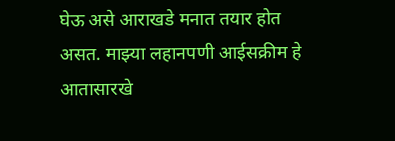घेऊ असे आराखडे मनात तयार होत असत. माझ्या लहानपणी आईसक्रीम हे आतासारखे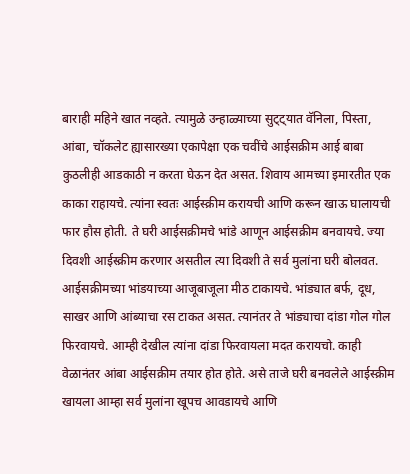बाराही महिने खात नव्हते. त्यामुळे उन्हाळ्याच्या सुट्ट्यात वॅनिला, पिस्ता, आंबा, चॉकलेट ह्यासारख्या एकापेक्षा एक चवींचे आईसक्रीम आई बाबा कुठलीही आडकाठी न करता घेऊन देत असत. शिवाय आमच्या इमारतीत एक काका राहायचे. त्यांना स्वतः आईस्क्रीम करायची आणि करून खाऊ घालायची फार हौस होती. ते घरी आईसक्रीमचे भांडे आणून आईसक्रीम बनवायचे. ज्या दिवशी आईस्क्रीम करणार असतील त्या दिवशी ते सर्व मुलांना घरी बोलवत. आईसक्रीमच्या भांडयाच्या आजूबाजूला मीठ टाकायचे. भांड्यात बर्फ, दूध, साखर आणि आंब्याचा रस टाकत असत. त्यानंतर ते भांड्याचा दांडा गोल गोल फिरवायचे. आम्ही देखील त्यांना दांडा फिरवायला मदत करायचो. काही वेळानंतर आंबा आईसक्रीम तयार होत होते. असे ताजे घरी बनवलेले आईस्क्रीम खायला आम्हा सर्व मुलांना खूपच आवडायचे आणि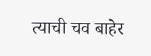त्याची चव बाहेर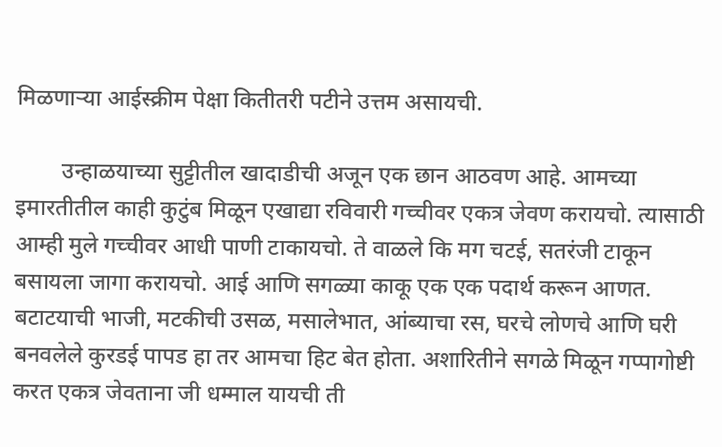मिळणाऱ्या आईस्क्रीम पेक्षा कितीतरी पटीने उत्तम असायची.

        उन्हाळयाच्या सुट्टीतील खादाडीची अजून एक छान आठवण आहे. आमच्या इमारतीतील काही कुटुंब मिळून एखाद्या रविवारी गच्चीवर एकत्र जेवण करायचो. त्यासाठी आम्ही मुले गच्चीवर आधी पाणी टाकायचो. ते वाळले कि मग चटई, सतरंजी टाकून बसायला जागा करायचो. आई आणि सगळ्या काकू एक एक पदार्थ करून आणत. बटाटयाची भाजी, मटकीची उसळ, मसालेभात, आंब्याचा रस, घरचे लोणचे आणि घरी बनवलेले कुरडई पापड हा तर आमचा हिट बेत होता. अशारितीने सगळे मिळून गप्पागोष्टी करत एकत्र जेवताना जी धम्माल यायची ती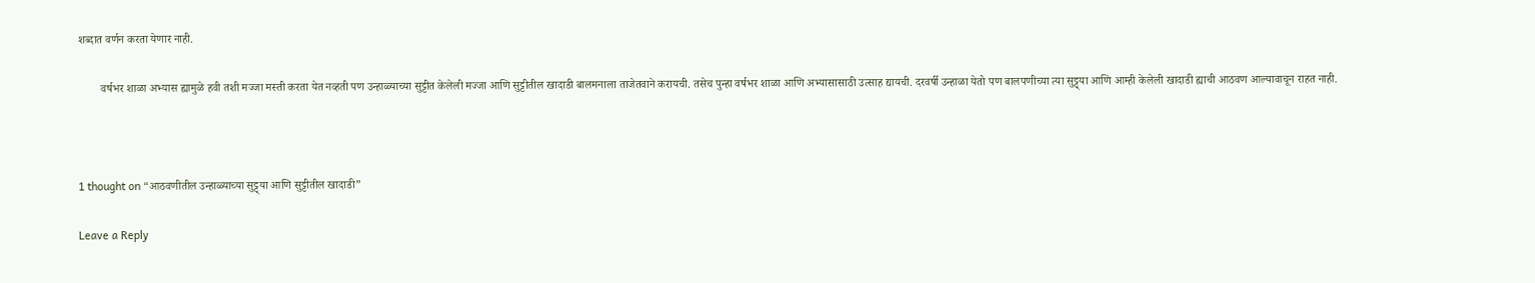शब्दात वर्णन करता येणार नाही.

        वर्षभर शाळा अभ्यास ह्यामुळे हवी तशी मज्जा मस्ती करता येत नव्हती पण उन्हाळ्याच्या सुट्टीत केलेली मज्जा आणि सुट्टीतील खादाडी बालमनाला ताजेतवाने करायची. तसेच पुन्हा वर्षभर शाळा आणि अभ्यासासाठी उत्साह द्यायची. दरवर्षी उन्हाळा येतो पण बालपणीच्या त्या सुट्ट्या आणि आम्ही केलेली खादाडी ह्याची आठवण आल्यावाचून राहत नाही.



1 thought on “आठवणीतील उन्हाळ्याच्या सुट्ट्या आणि सुट्टीतील खादाडी”

Leave a Reply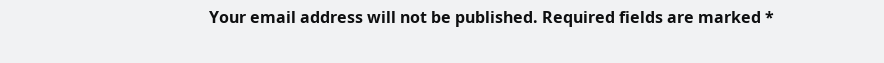Your email address will not be published. Required fields are marked *